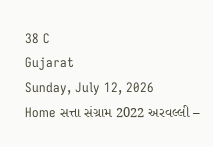38 C
Gujarat
Sunday, July 12, 2026
Home સત્તા સંગ્રામ 2022 અરવલ્લી –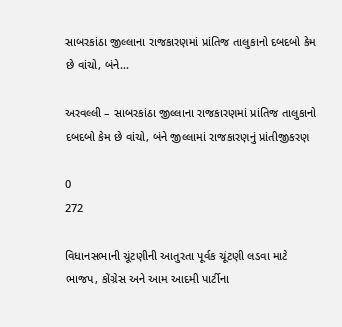સાબરકાંઠા જીલ્લાના રાજકારણમાં પ્રાંતિજ તાલુકાનો દબદબો કેમ છે વાંચો, બંને...

અરવલ્લી – સાબરકાંઠા જીલ્લાના રાજકારણમાં પ્રાંતિજ તાલુકાનો દબદબો કેમ છે વાંચો, બંને જીલ્લામાં રાજકારણનું પ્રાંતીજીકરણ

0
272

વિધાનસભાની ચૂંટણીની આતુરતા પૂર્વક ચૂંટણી લડવા માટે ભાજપ, કોંગ્રેસ અને આમ આદમી પાર્ટીના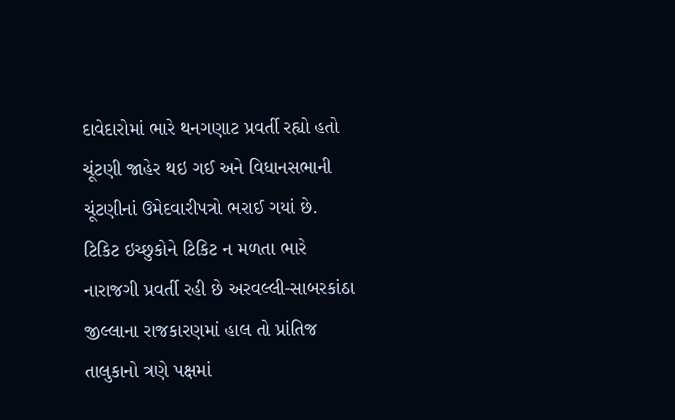દાવેદારોમાં ભારે થનગણાટ પ્રવર્તી રહ્યો હતો ચૂંટણી જાહેર થઇ ગઈ અને વિધાનસભાની ચૂંટણીનાં ઉમેદવારીપત્રો ભરાઈ ગયાં છે. ટિકિટ ઇચ્છુકોને ટિકિટ ન મળતા ભારે નારાજગી પ્રવર્તી રહી છે અરવલ્લી-સાબરકાંઠા જીલ્લાના રાજકારણમાં હાલ તો પ્રાંતિજ તાલુકાનો ત્રણે પક્ષમાં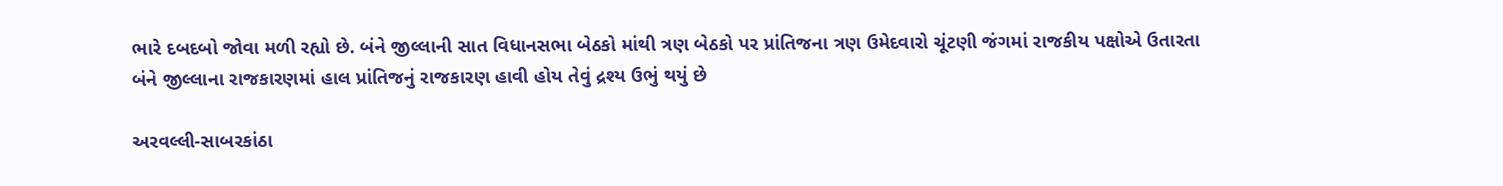ભારે દબદબો જોવા મળી રહ્યો છે. બંને જીલ્લાની સાત વિધાનસભા બેઠકો માંથી ત્રણ બેઠકો પર પ્રાંતિજના ત્રણ ઉમેદવારો ચૂંટણી જંગમાં રાજકીય પક્ષોએ ઉતારતા બંને જીલ્લાના રાજકારણમાં હાલ પ્રાંતિજનું રાજકારણ હાવી હોય તેવું દ્રશ્ય ઉભું થયું છે

અરવલ્લી-સાબરકાંઠા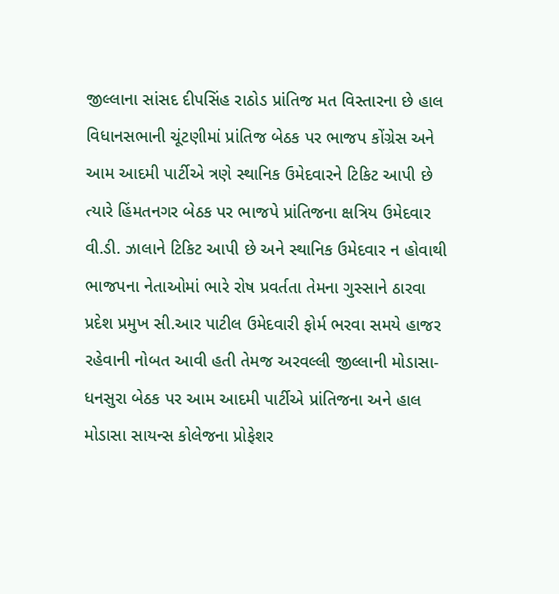જીલ્લાના સાંસદ દીપસિંહ રાઠોડ પ્રાંતિજ મત વિસ્તારના છે હાલ વિધાનસભાની ચૂંટણીમાં પ્રાંતિજ બેઠક પર ભાજપ કોંગ્રેસ અને આમ આદમી પાર્ટીએ ત્રણે સ્થાનિક ઉમેદવારને ટિકિટ આપી છે ત્યારે હિંમતનગર બેઠક પર ભાજપે પ્રાંતિજના ક્ષત્રિય ઉમેદવાર વી.ડી. ઝાલાને ટિકિટ આપી છે અને સ્થાનિક ઉમેદવાર ન હોવાથી ભાજપના નેતાઓમાં ભારે રોષ પ્રવર્તતા તેમના ગુસ્સાને ઠારવા પ્રદેશ પ્રમુખ સી.આર પાટીલ ઉમેદવારી ફોર્મ ભરવા સમયે હાજર રહેવાની નોબત આવી હતી તેમજ અરવલ્લી જીલ્લાની મોડાસા-ધનસુરા બેઠક પર આમ આદમી પાર્ટીએ પ્રાંતિજના અને હાલ મોડાસા સાયન્સ કોલેજના પ્રોફેશર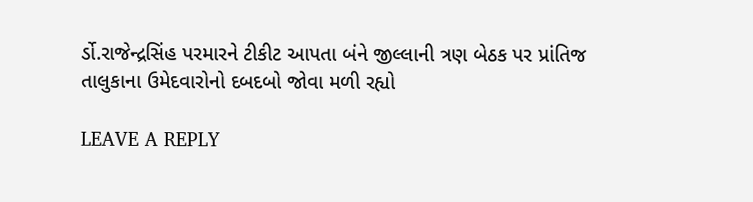ર્ડો.રાજેન્દ્રસિંહ પરમારને ટીકીટ આપતા બંને જીલ્લાની ત્રણ બેઠક પર પ્રાંતિજ તાલુકાના ઉમેદવારોનો દબદબો જોવા મળી રહ્યો

LEAVE A REPLY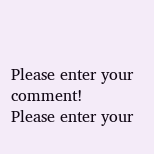Please enter your comment!
Please enter your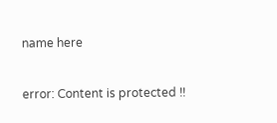name here

error: Content is protected !!